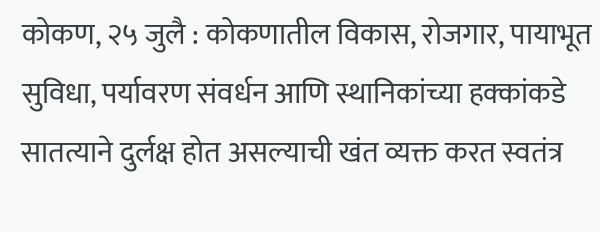कोकण, २५ जुलै : कोकणातील विकास, रोजगार, पायाभूत सुविधा, पर्यावरण संवर्धन आणि स्थानिकांच्या हक्कांकडे सातत्याने दुर्लक्ष होत असल्याची खंत व्यक्त करत स्वतंत्र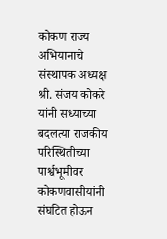कोकण राज्य अभियानाचे संस्थापक अध्यक्ष श्री. संजय कोकरे यांनी सध्याच्या बदलत्या राजकीय परिस्थितीच्या पार्श्वभूमीवर कोकणवासीयांनी संघटित होऊन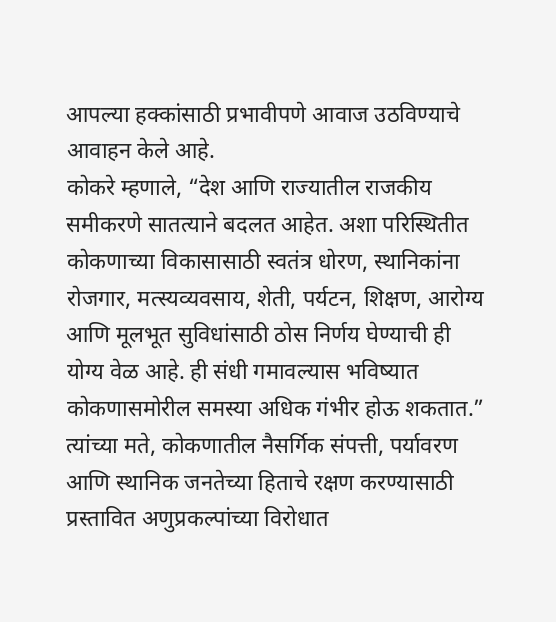आपल्या हक्कांसाठी प्रभावीपणे आवाज उठविण्याचे आवाहन केले आहे.
कोकरे म्हणाले, “देश आणि राज्यातील राजकीय समीकरणे सातत्याने बदलत आहेत. अशा परिस्थितीत कोकणाच्या विकासासाठी स्वतंत्र धोरण, स्थानिकांना रोजगार, मत्स्यव्यवसाय, शेती, पर्यटन, शिक्षण, आरोग्य आणि मूलभूत सुविधांसाठी ठोस निर्णय घेण्याची ही योग्य वेळ आहे. ही संधी गमावल्यास भविष्यात कोकणासमोरील समस्या अधिक गंभीर होऊ शकतात.”
त्यांच्या मते, कोकणातील नैसर्गिक संपत्ती, पर्यावरण आणि स्थानिक जनतेच्या हिताचे रक्षण करण्यासाठी प्रस्तावित अणुप्रकल्पांच्या विरोधात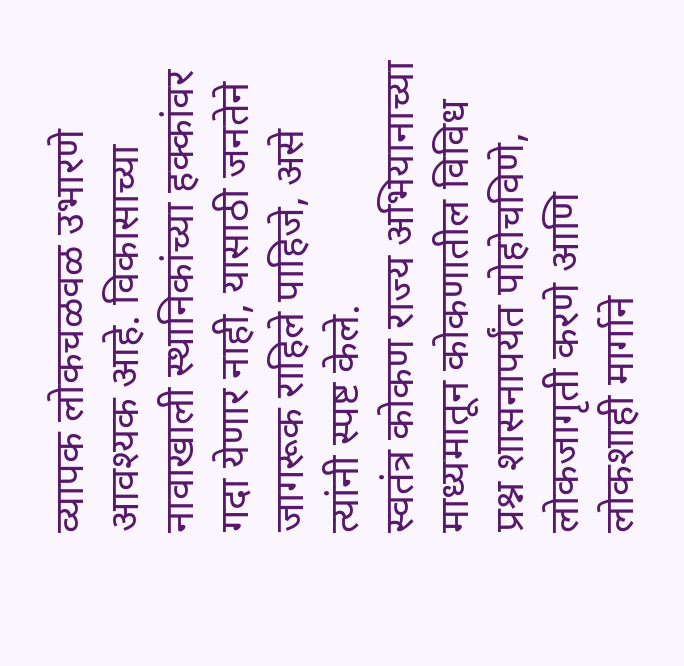व्यापक लोकचळवळ उभारणे आवश्यक आहे. विकासाच्या नावाखाली स्थानिकांच्या हक्कांवर गदा येणार नाही, यासाठी जनतेने जागरूक राहिले पाहिजे, असे त्यांनी स्पष्ट केले.
स्वतंत्र कोकण राज्य अभियानाच्या माध्यमातून कोकणातील विविध प्रश्न शासनापर्यंत पोहोचविणे, लोकजागृती करणे आणि लोकशाही मार्गाने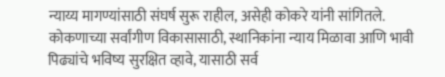न्याय्य मागण्यांसाठी संघर्ष सुरू राहील, असेही कोकरे यांनी सांगितले. कोकणाच्या सर्वांगीण विकासासाठी, स्थानिकांना न्याय मिळावा आणि भावी पिढ्यांचे भविष्य सुरक्षित व्हावे, यासाठी सर्व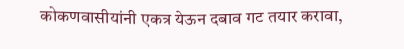कोकणवासीयांनी एकत्र येऊन दबाव गट तयार करावा,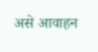असे आवाहन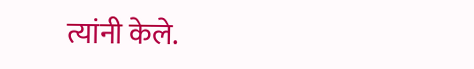त्यांनी केले.